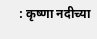: कृष्णा नदीच्या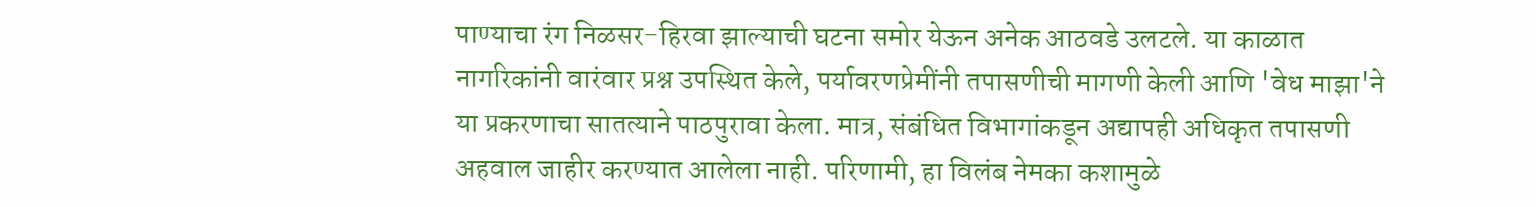पाण्याचा रंग निळसर-हिरवा झाल्याची घटना समोर येऊन अनेक आठवडे उलटले. या काळात नागरिकांनी वारंवार प्रश्न उपस्थित केले, पर्यावरणप्रेमींनी तपासणीची मागणी केली आणि 'वेध माझा'ने या प्रकरणाचा सातत्याने पाठपुरावा केला. मात्र, संबंधित विभागांकडून अद्यापही अधिकृत तपासणी अहवाल जाहीर करण्यात आलेला नाही. परिणामी, हा विलंब नेमका कशामुळे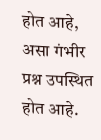होत आहे, असा गंभीर प्रश्न उपस्थित होत आहे.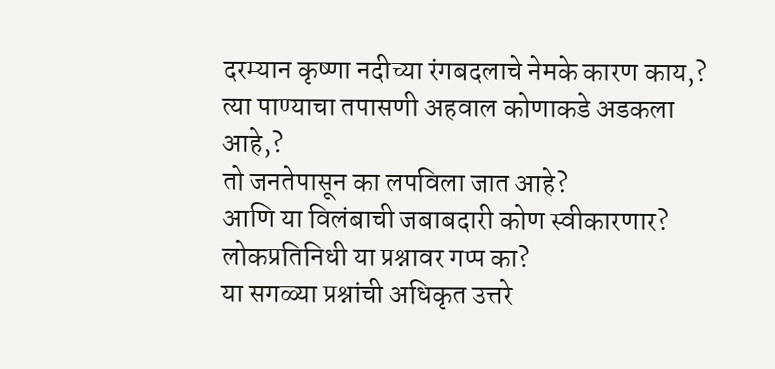दरम्यान कृष्णा नदीच्या रंगबदलाचे नेमके कारण काय,?
त्या पाण्याचा तपासणी अहवाल कोणाकडे अडकला आहे,?
तो जनतेपासून का लपविला जात आहे?
आणि या विलंबाची जबाबदारी कोण स्वीकारणार?
लोकप्रतिनिधी या प्रश्नावर गप्प का?
या सगळ्या प्रश्नांची अधिकृत उत्तरे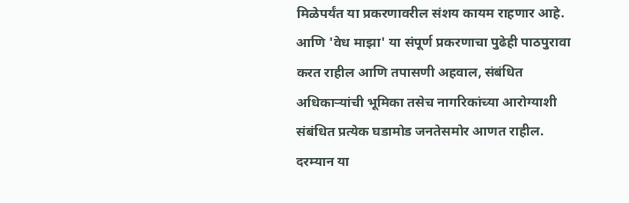मिळेपर्यंत या प्रकरणावरील संशय कायम राहणार आहे.
आणि 'वेध माझा' या संपूर्ण प्रकरणाचा पुढेही पाठपुरावा करत राहील आणि तपासणी अहवाल, संबंधित अधिकाऱ्यांची भूमिका तसेच नागरिकांच्या आरोग्याशी संबंधित प्रत्येक घडामोड जनतेसमोर आणत राहील.
दरम्यान या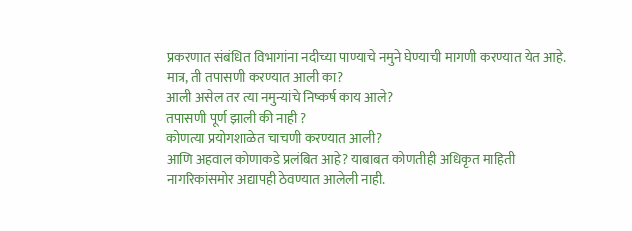प्रकरणात संबंधित विभागांना नदीच्या पाण्याचे नमुने घेण्याची मागणी करण्यात येत आहे.
मात्र, ती तपासणी करण्यात आली का?
आली असेल तर त्या नमुन्यांचे निष्कर्ष काय आले?
तपासणी पूर्ण झाली की नाही ?
कोणत्या प्रयोगशाळेत चाचणी करण्यात आली?
आणि अहवाल कोणाकडे प्रलंबित आहे? याबाबत कोणतीही अधिकृत माहिती नागरिकांसमोर अद्यापही ठेवण्यात आलेली नाही.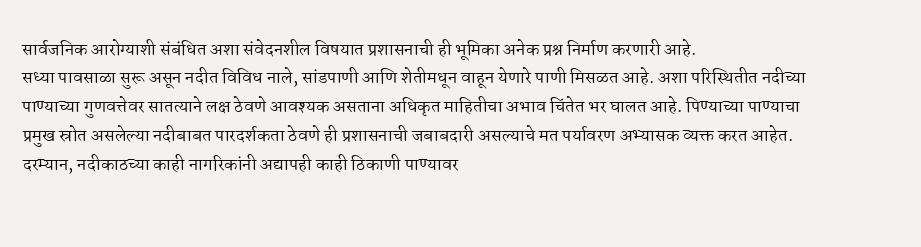सार्वजनिक आरोग्याशी संबंधित अशा संवेदनशील विषयात प्रशासनाची ही भूमिका अनेक प्रश्न निर्माण करणारी आहे.
सध्या पावसाळा सुरू असून नदीत विविध नाले, सांडपाणी आणि शेतीमधून वाहून येणारे पाणी मिसळत आहे. अशा परिस्थितीत नदीच्या पाण्याच्या गुणवत्तेवर सातत्याने लक्ष ठेवणे आवश्यक असताना अधिकृत माहितीचा अभाव चिंतेत भर घालत आहे. पिण्याच्या पाण्याचा प्रमुख स्रोत असलेल्या नदीबाबत पारदर्शकता ठेवणे ही प्रशासनाची जबाबदारी असल्याचे मत पर्यावरण अभ्यासक व्यक्त करत आहेत.
दरम्यान, नदीकाठच्या काही नागरिकांनी अद्यापही काही ठिकाणी पाण्यावर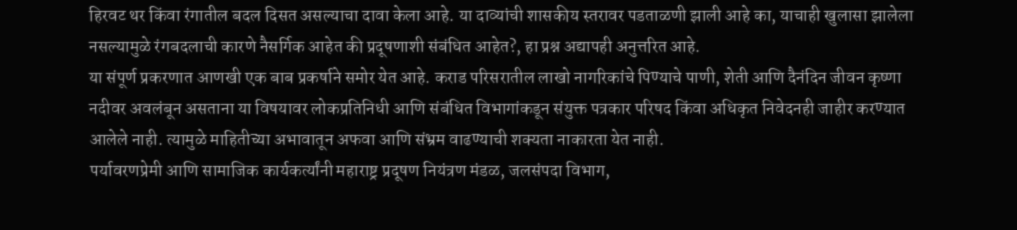हिरवट थर किंवा रंगातील बदल दिसत असल्याचा दावा केला आहे. या दाव्यांची शासकीय स्तरावर पडताळणी झाली आहे का, याचाही खुलासा झालेला नसल्यामुळे रंगबदलाची कारणे नैसर्गिक आहेत की प्रदूषणाशी संबंधित आहेत?, हा प्रश्न अद्यापही अनुत्तरित आहे.
या संपूर्ण प्रकरणात आणखी एक बाब प्रकर्षाने समोर येत आहे. कराड परिसरातील लाखो नागरिकांचे पिण्याचे पाणी, शेती आणि दैनंदिन जीवन कृष्णा नदीवर अवलंबून असताना या विषयावर लोकप्रतिनिधी आणि संबंधित विभागांकडून संयुक्त पत्रकार परिषद किंवा अधिकृत निवेदनही जाहीर करण्यात आलेले नाही. त्यामुळे माहितीच्या अभावातून अफवा आणि संभ्रम वाढण्याची शक्यता नाकारता येत नाही.
पर्यावरणप्रेमी आणि सामाजिक कार्यकर्त्यांनी महाराष्ट्र प्रदूषण नियंत्रण मंडळ, जलसंपदा विभाग,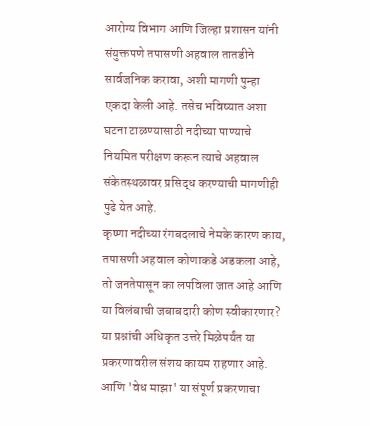आरोग्य विभाग आणि जिल्हा प्रशासन यांनी संयुक्तपणे तपासणी अहवाल तातडीने सार्वजनिक करावा, अशी मागणी पुन्हा एकदा केली आहे. तसेच भविष्यात अशा घटना टाळण्यासाठी नदीच्या पाण्याचे नियमित परीक्षण करून त्याचे अहवाल संकेतस्थळावर प्रसिद्ध करण्याची मागणीही पुढे येत आहे.
कृष्णा नदीच्या रंगबदलाचे नेमके कारण काय, तपासणी अहवाल कोणाकडे अडकला आहे, तो जनतेपासून का लपविला जात आहे आणि या विलंबाची जबाबदारी कोण स्वीकारणार? या प्रश्नांची अधिकृत उत्तरे मिळेपर्यंत या प्रकरणावरील संशय कायम राहणार आहे.
आणि 'वेध माझा' या संपूर्ण प्रकरणाचा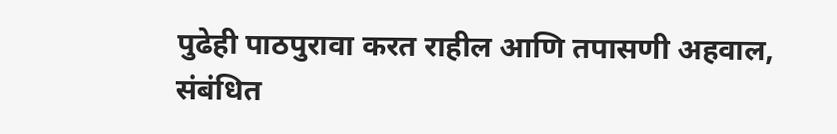पुढेही पाठपुरावा करत राहील आणि तपासणी अहवाल, संबंधित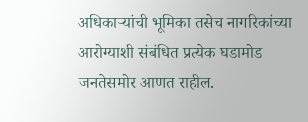अधिकाऱ्यांची भूमिका तसेच नागरिकांच्या आरोग्याशी संबंधित प्रत्येक घडामोड जनतेसमोर आणत राहील.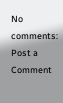No comments:
Post a Comment